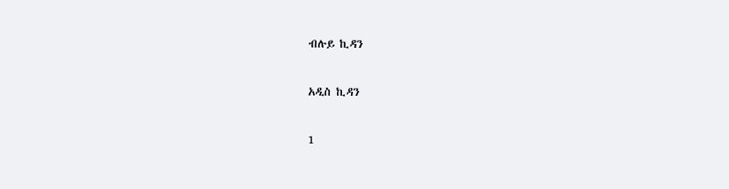ብሉይ ኪዳን

አዲስ ኪዳን

1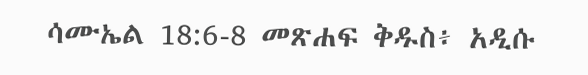ሳሙኤል 18:6-8 መጽሐፍ ቅዱስ፥ አዲሱ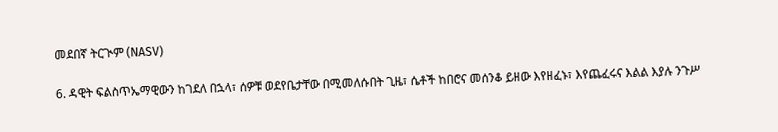መደበኛ ትርጒም (NASV)

6. ዳዊት ፍልስጥኤማዊውን ከገደለ በኋላ፣ ሰዎቹ ወደየቤታቸው በሚመለሱበት ጊዜ፣ ሴቶች ከበሮና መሰንቆ ይዘው እየዘፈኑ፣ እየጨፈሩና እልል እያሉ ንጉሥ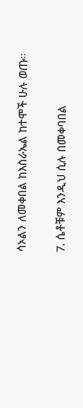ሳኦልን ለመቀበል ከእስራኤል ከተሞች ሁሉ ወጡ።

7. ሴቶቹም እንዲህ ሲሉ በመቀባበል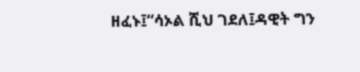ዘፈኑ፤“ሳኦል ሺህ ገደለ፤ዳዊት ግን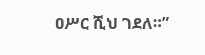ዐሥር ሺህ ገደለ።”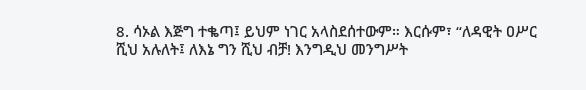8. ሳኦል እጅግ ተቈጣ፤ ይህም ነገር አላስደሰተውም። እርሱም፣ “ለዳዊት ዐሥር ሺህ አሉለት፤ ለእኔ ግን ሺህ ብቻ! እንግዲህ መንግሥት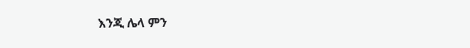እንጂ ሌላ ምን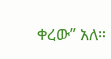ቀረው” አለ።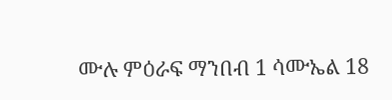ሙሉ ምዕራፍ ማንበብ 1 ሳሙኤል 18